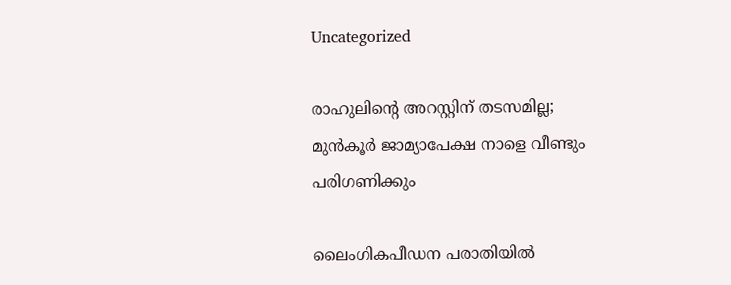Uncategorized

രാഹുലിന്‍റെ അറസ്റ്റിന് തടസമില്ല; മുന്‍കൂര്‍ ജാമ്യാപേക്ഷ നാളെ വീണ്ടും പരിഗണിക്കും

ലൈംഗികപീഡന പരാതിയില്‍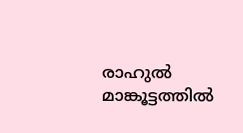രാഹുല്‍ മാങ്കൂട്ടത്തില്‍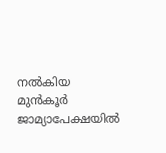നല്‍കിയ മുന്‍കൂര്‍ ജാമ്യാപേക്ഷയില്‍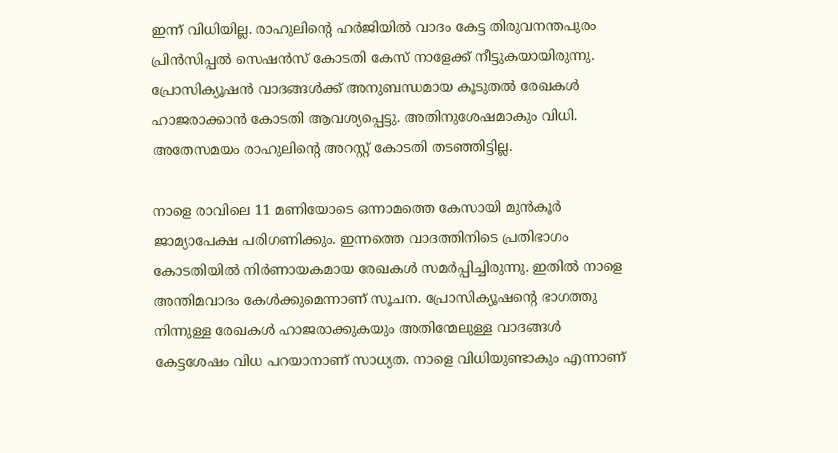ഇന്ന് വിധിയില്ല. രാഹുലിന്‍റെ ഹര്‍ജിയില്‍ വാദം കേട്ട തിരുവനന്തപുരം പ്രിന്‍സിപ്പല്‍ സെഷന്‍സ് കോടതി കേസ് നാളേക്ക് നീട്ടുകയായിരുന്നു. പ്രോസിക്യൂഷന്‍ വാദങ്ങള്‍ക്ക് അനുബന്ധമായ കൂടുതല്‍ രേഖകള്‍ ഹാജരാക്കാന്‍ കോടതി ആവശ്യപ്പെട്ടു. അതിനുശേഷമാകും വിധി. അതേസമയം രാഹുലിന്‍റെ അറസ്റ്റ് കോടതി തടഞ്ഞിട്ടില്ല.

നാളെ രാവിലെ 11 മണിയോടെ ഒന്നാമത്തെ കേസായി മുന്‍കൂര്‍ ജാമ്യാപേക്ഷ പരിഗണിക്കും. ഇന്നത്തെ വാദത്തിനിടെ പ്രതിഭാഗം കോടതിയില്‍ നിര്‍ണായകമായ രേഖകള്‍ സമര്‍പ്പിച്ചിരുന്നു. ഇതില്‍ നാളെ അന്തിമവാദം കേള്‍ക്കുമെന്നാണ് സൂചന. പ്രോസിക്യൂഷന്‍റെ ഭാഗത്തു നിന്നുള്ള രേഖകള്‍ ഹാജരാക്കുകയും അതിന്മേലുള്ള വാദങ്ങള്‍ കേട്ടശേഷം വിധ പറയാനാണ് സാധ്യത. നാളെ വിധിയുണ്ടാകും എന്നാണ്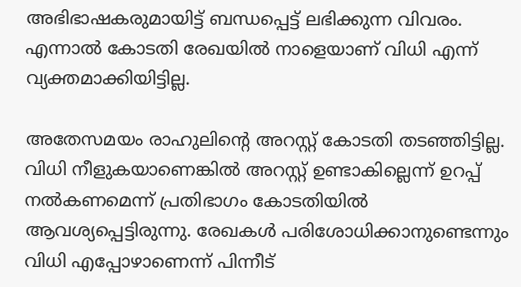അഭിഭാഷകരുമായിട്ട് ബന്ധപ്പെട്ട് ലഭിക്കുന്ന വിവരം. എന്നാല്‍ കോടതി രേഖയില്‍ നാളെയാണ് വിധി എന്ന് വ്യക്തമാക്കിയിട്ടില്ല.

അതേസമയം രാഹുലിന്‍റെ അറസ്റ്റ് കോടതി തടഞ്ഞിട്ടില്ല. വിധി നീളുകയാണെങ്കില്‍ അറസ്റ്റ് ഉണ്ടാകില്ലെന്ന് ഉറപ്പ് നല്‍കണമെന്ന് പ്രതിഭാഗം കോടതിയില്‍ ആവശ്യപ്പെട്ടിരുന്നു. രേഖകള്‍ പരിശോധിക്കാനുണ്ടെന്നും വിധി എപ്പോഴാണെന്ന് പിന്നീട്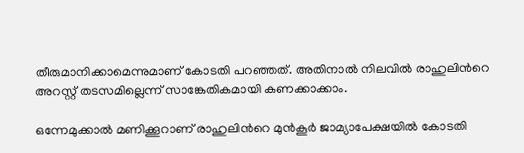തീരുമാനിക്കാമെന്നുമാണ് കോടതി പറഞ്ഞത്. അതിനാല്‍ നിലവില്‍ രാഹുലിന്‍റെ അറസ്റ്റ് തടസമില്ലെന്ന് സാങ്കേതികമായി കണക്കാക്കാം.

ഒന്നേമുക്കാല്‍ മണിക്കൂറാണ് രാഹുലിന്‍റെ മുന്‍കൂര്‍ ജാമ്യാപേക്ഷയില്‍ കോടതി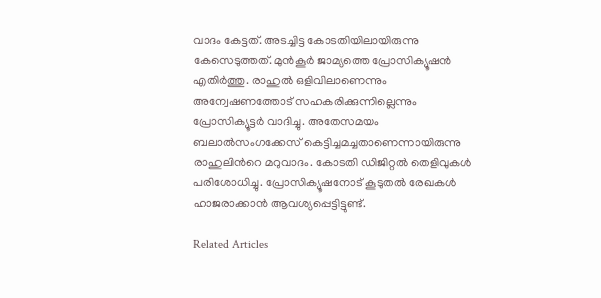വാദം കേട്ടത്. അടച്ചിട്ട കോടതിയിലായിരുന്നു കേസെടുത്തത്. മുന്‍കൂര്‍ ജാമ്യത്തെ പ്രോസിക്യൂഷന്‍ എതിര്‍ത്തു. രാഹുല്‍ ഒളിവിലാണെന്നും അന്വേഷണത്തോട് സഹകരിക്കുന്നില്ലെന്നും പ്രോസിക്യൂട്ടര്‍ വാദിച്ചു. അതേസമയം ബലാല്‍സംഗക്കേസ് കെട്ടിച്ചമച്ചതാണെന്നായിരുന്നു രാഹുലിന്‍റെ മറുവാദം. കോടതി ഡിജിറ്റല്‍ തെളിവുകള്‍ പരിശോധിച്ചു. പ്രോസിക്യൂഷനോട് കൂടുതല്‍ രേഖകള്‍ ഹാജരാക്കാന്‍ ആവശ്യപ്പെട്ടിട്ടുണ്ട്.

Related Articles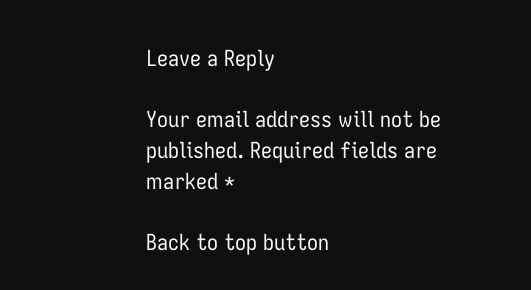Leave a Reply

Your email address will not be published. Required fields are marked *

Back to top button